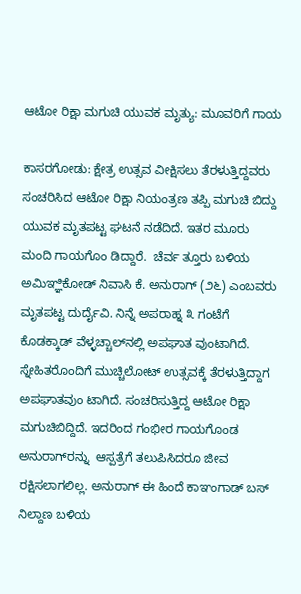ಆಟೋ ರಿಕ್ಷಾ ಮಗುಚಿ ಯುವಕ ಮೃತ್ಯು: ಮೂವರಿಗೆ ಗಾಯ

ಕಾಸರಗೋಡು: ಕ್ಷೇತ್ರ ಉತ್ಸವ ವೀಕ್ಷಿಸಲು ತೆರಳುತ್ತಿದ್ದವರು ಸಂಚರಿಸಿದ ಆಟೋ ರಿಕ್ಷಾ ನಿಯಂತ್ರಣ ತಪ್ಪಿ ಮಗುಚಿ ಬಿದ್ದು ಯುವಕ ಮೃತಪಟ್ಟ ಘಟನೆ ನಡೆದಿದೆ. ಇತರ ಮೂರು ಮಂದಿ ಗಾಯಗೊಂ ಡಿದ್ದಾರೆ.  ಚೆರ್ವ ತ್ತೂರು ಬಳಿಯ ಅಮಿಞ್ಞಿಕೋಡ್ ನಿವಾಸಿ ಕೆ. ಅನುರಾಗ್ (೨೬) ಎಂಬವರು ಮೃತಪಟ್ಟ ದುರ್ದೈವಿ. ನಿನ್ನೆ ಅಪರಾಹ್ನ ೩ ಗಂಟೆಗೆ ಕೊಡಕ್ಕಾಡ್ ವೆಳ್ಳಚ್ಚಾಲ್‌ನಲ್ಲಿ ಅಪಘಾತ ವುಂಟಾಗಿದೆ. ಸ್ನೇಹಿತರೊಂದಿಗೆ ಮುಚ್ಚಿಲೋಟ್ ಉತ್ಸವಕ್ಕೆ ತೆರಳುತ್ತಿದ್ದಾಗ ಅಪಘಾತವುಂ ಟಾಗಿದೆ. ಸಂಚರಿಸುತ್ತಿದ್ದ ಆಟೋ ರಿಕ್ಷಾ  ಮಗುಚಿಬಿದ್ದಿದೆ. ಇದರಿಂದ ಗಂಭೀರ ಗಾಯಗೊಂಡ ಅನುರಾಗ್‌ರನ್ನು  ಆಸ್ಪತ್ರೆಗೆ ತಲುಪಿಸಿದರೂ ಜೀವ ರಕ್ಷಿಸಲಾಗಲಿಲ್ಲ. ಅನುರಾಗ್ ಈ ಹಿಂದೆ ಕಾಞಂಗಾಡ್ ಬಸ್ ನಿಲ್ದಾಣ ಬಳಿಯ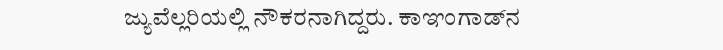ಜ್ಯುವೆಲ್ಲರಿಯಲ್ಲಿ ನೌಕರನಾಗಿದ್ದರು. ಕಾಞಂಗಾಡ್‌ನ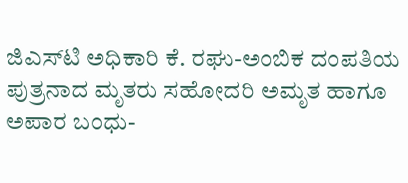ಜಿಎಸ್‌ಟಿ ಅಧಿಕಾರಿ ಕೆ. ರಘು-ಅಂಬಿಕ ದಂಪತಿಯ ಪುತ್ರನಾದ ಮೃತರು ಸಹೋದರಿ ಅಮೃತ ಹಾಗೂ ಅಪಾರ ಬಂಧು-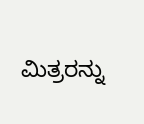ಮಿತ್ರರನ್ನು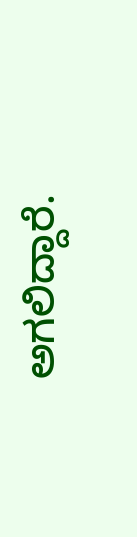ಅಗಲಿದ್ದಾರೆ.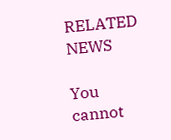RELATED NEWS

You cannot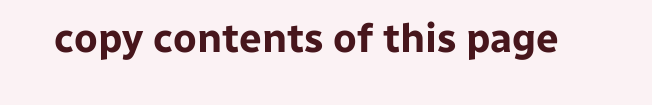copy contents of this page